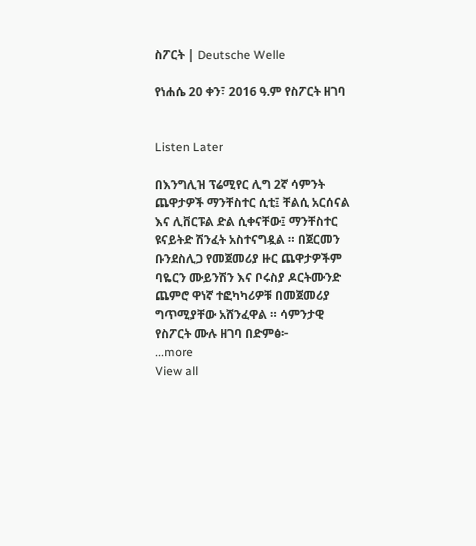ስፖርት | Deutsche Welle

የነሐሴ 20 ቀን፣ 2016 ዓ.ም የስፖርት ዘገባ


Listen Later

በእንግሊዝ ፕሬሚየር ሊግ 2ኛ ሳምንት ጨዋታዎች ማንቸስተር ሲቲ፤ ቸልሲ አርሰናል እና ሊቨርፑል ድል ሲቀናቸው፤ ማንቸስተር ዩናይትድ ሽንፈት አስተናግዷል ። በጀርመን ቡንደስሊጋ የመጀመሪያ ዙር ጨዋታዎችም ባዬርን ሙይንሽን እና ቦሩስያ ዶርትሙንድ ጨምሮ ዋነኛ ተፎካካሪዎቹ በመጀመሪያ ግጥሚያቸው አሸንፈዋል ። ሳምንታዊ የስፖርት ሙሉ ዘገባ በድምፅ፦
...more
View all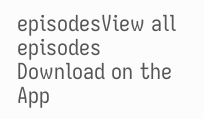episodesView all episodes
Download on the App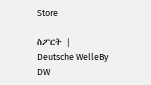Store

ስፖርት | Deutsche WelleBy DW